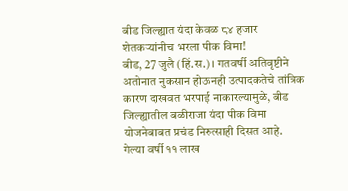बीड जिल्ह्यात यंदा केवळ ८४ हजार शेतकऱ्यांनीच भरला पीक विमा!
बीड, 27 जुलै (हिं.स.)। गतवर्षी अतिवृष्टीने अतोनात नुकसान होऊनही उत्पादकतेचे तांत्रिक कारण दाखवत भरपाई नाकारल्यामुळे, बीड जिल्ह्यातील बळीराजा यंदा पीक विमा योजनेबाबत प्रचंड निरुत्साही दिसत आहे. गेल्या वर्षी ११ लाख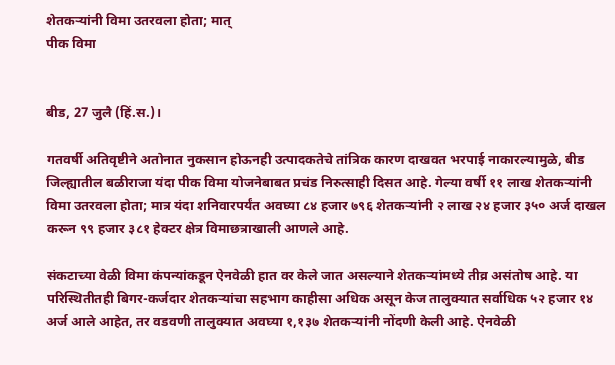शेतकऱ्यांनी विमा उतरवला होता; मात्
पीक विमा


बीड, 27 जुलै (हिं.स.)।

गतवर्षी अतिवृष्टीने अतोनात नुकसान होऊनही उत्पादकतेचे तांत्रिक कारण दाखवत भरपाई नाकारल्यामुळे, बीड जिल्ह्यातील बळीराजा यंदा पीक विमा योजनेबाबत प्रचंड निरुत्साही दिसत आहे. गेल्या वर्षी ११ लाख शेतकऱ्यांनी विमा उतरवला होता; मात्र यंदा शनिवारपर्यंत अवघ्या ८४ हजार ७९६ शेतकऱ्यांनी २ लाख २४ हजार ३५० अर्ज दाखल करून ९९ हजार ३८१ हेक्टर क्षेत्र विमाछत्राखाली आणले आहे.

संकटाच्या वेळी विमा कंपन्यांकडून ऐनवेळी हात वर केले जात असल्याने शेतकऱ्यांमध्ये तीव्र असंतोष आहे. या परिस्थितीतही बिगर-कर्जदार शेतकऱ्यांचा सहभाग काहीसा अधिक असून केज तालुक्यात सर्वाधिक ५२ हजार १४ अर्ज आले आहेत, तर वडवणी तालुक्यात अवघ्या १,१३७ शेतकऱ्यांनी नोंदणी केली आहे. ऐनवेळी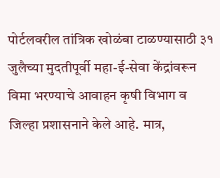पोर्टलवरील तांत्रिक खोळंबा टाळण्यासाठी ३१ जुलैच्या मुदतीपूर्वी महा-ई-सेवा केंद्रांवरून विमा भरण्याचे आवाहन कृषी विभाग व जिल्हा प्रशासनाने केले आहे. मात्र,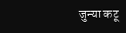जुन्या कटू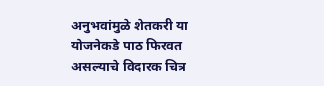अनुभवांमुळे शेतकरी या योजनेकडे पाठ फिरवत असल्याचे विदारक चित्र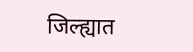जिल्ह्यात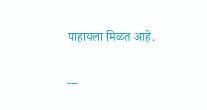पाहायला मिळत आहे.

---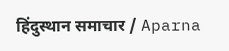हिंदुस्थान समाचार / Aparna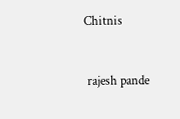Chitnis


 rajesh pande